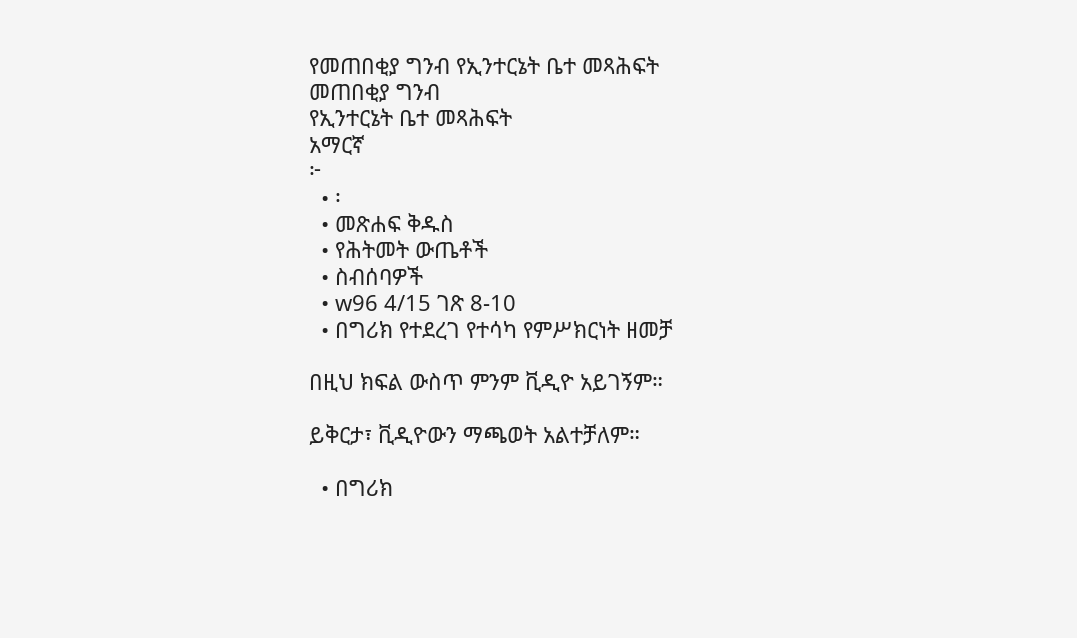የመጠበቂያ ግንብ የኢንተርኔት ቤተ መጻሕፍት
መጠበቂያ ግንብ
የኢንተርኔት ቤተ መጻሕፍት
አማርኛ
፦
  • ፡
  • መጽሐፍ ቅዱስ
  • የሕትመት ውጤቶች
  • ስብሰባዎች
  • w96 4/15 ገጽ 8-10
  • በግሪክ የተደረገ የተሳካ የምሥክርነት ዘመቻ

በዚህ ክፍል ውስጥ ምንም ቪዲዮ አይገኝም።

ይቅርታ፣ ቪዲዮውን ማጫወት አልተቻለም።

  • በግሪክ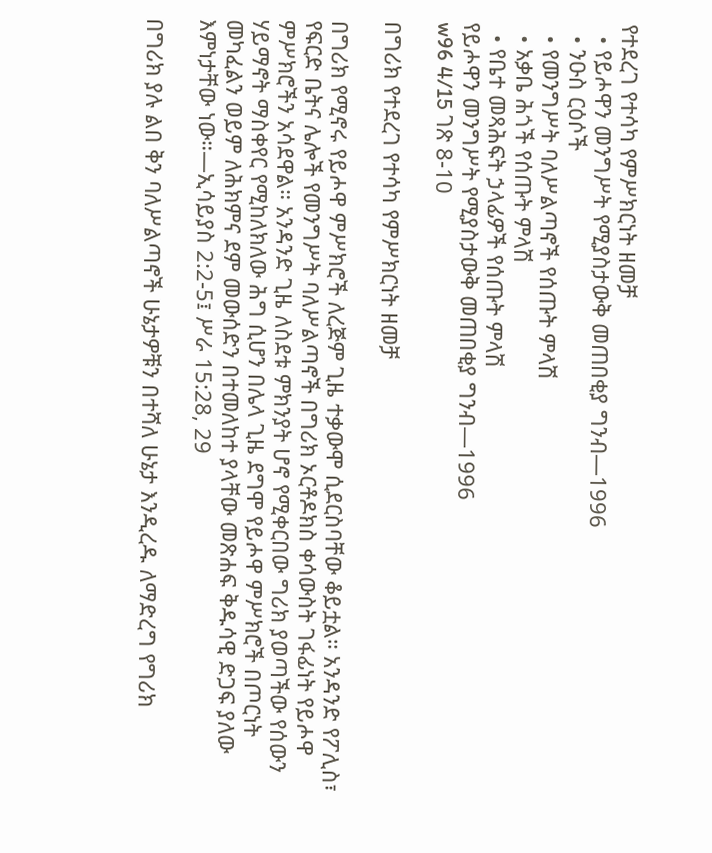የተደረገ የተሳካ የምሥክርነት ዘመቻ
  • የይሖዋን መንግሥት የሚያስታውቅ መጠበቂያ ግንብ—1996
  • ንዑስ ርዕሶች
  • የመንግሥት ባለሥልጣኖች የሰጡት ምላሽ
  • አቃቤ ሕጎች የሰጡት ምላሽ
  • የቤተ መጻሕፍት ኃላፊዎች የሰጡት ምላሽ
የይሖዋን መንግሥት የሚያስታውቅ መጠበቂያ ግንብ—1996
w96 4/15 ገጽ 8-10

በግሪክ የተደረገ የተሳካ የምሥክርነት ዘመቻ

በግሪክ የሚኖሩ የይሖዋ ምሥክሮች ለረጅም ጊዜ ተቃውሞ ሲደርስባቸው ቆይቷል። አንዳንድ የፖሊስ፣ የፍርድ ቤትና ሌሎች የመንግሥት ባለሥልጣኖች በግሪክ ኦርቶዶክስ ቀሳውስት ገፋፊነት የይሖዋ ምሥክሮችን አሳደዋል። አንዳንድ ጊዜ ለስደቱ ምክንያት ሆኖ የሚቀርበው ግሪክ ያወጣችው የሰውን ሃይማኖት ማስቀየር የሚከለክለው ሕግ ሲሆን በሌላ ጊዜ ደግሞ የይሖዋ ምሥክሮች በጦርነት መካፈልን ወይም ለሕክምና ደም መውሰድን በተመለከተ ያላቸው መጽሐፍ ቅዱሳዊ ድጋፍ ያለው እምነታቸው ነው።—ኢሳይያስ 2:2-5፤ ሥራ 15:28, 29

በግሪክ ያሉ ልበ ቅን ባለሥልጣኖች ሁኔታዎቹን በተሻለ ሁኔታ እንዲረዱ ለማድረግ የግሪክ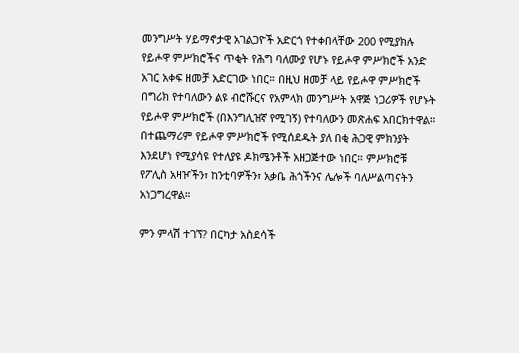መንግሥት ሃይማኖታዊ አገልጋዮች አድርጎ የተቀበላቸው 200 የሚያክሉ የይሖዋ ምሥክሮችና ጥቂት የሕግ ባለሙያ የሆኑ የይሖዋ ምሥክሮች አንድ አገር አቀፍ ዘመቻ አድርገው ነበር። በዚህ ዘመቻ ላይ የይሖዋ ምሥክሮች በግሪክ የተባለውን ልዩ ብሮሹርና የአምላክ መንግሥት አዋጅ ነጋሪዎች የሆኑት የይሖዋ ምሥክሮች (በእንግሊዝኛ የሚገኝ) የተባለውን መጽሐፍ አበርክተዋል። በተጨማሪም የይሖዋ ምሥክሮች የሚሰደዱት ያለ በቂ ሕጋዊ ምክንያት እንደሆነ የሚያሳዩ የተለያዩ ዶክሜንቶች አዘጋጅተው ነበር። ምሥክሮቹ የፖሊስ አዛዦችን፣ ከንቲባዎችን፣ አቃቤ ሕጎችንና ሌሎች ባለሥልጣናትን አነጋግረዋል።

ምን ምላሽ ተገኘ? በርካታ አስደሳች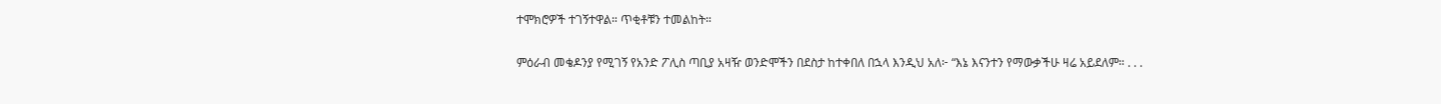ተሞክሮዎች ተገኝተዋል። ጥቂቶቹን ተመልከት።

ምዕራብ መቄዶንያ የሚገኝ የአንድ ፖሊስ ጣቢያ አዛዥ ወንድሞችን በደስታ ከተቀበለ በኋላ እንዲህ አለ፦ “እኔ እናንተን የማውቃችሁ ዛሬ አይደለም። . . .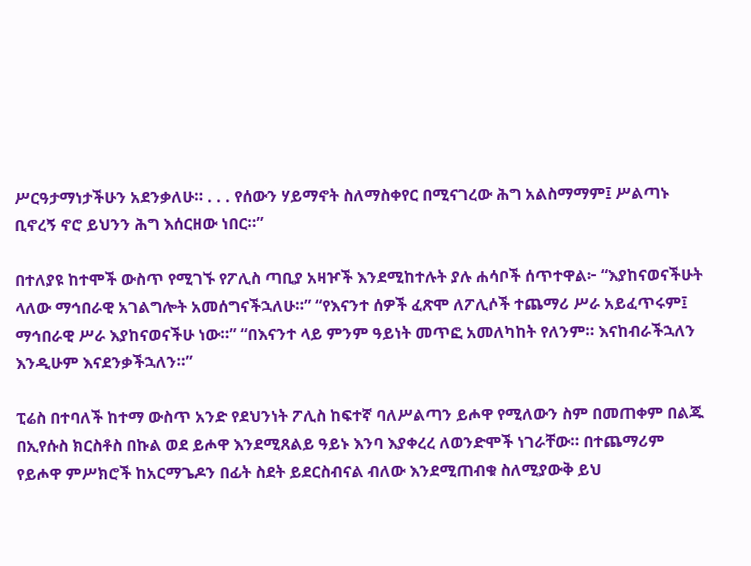ሥርዓታማነታችሁን አደንቃለሁ። . . . የሰውን ሃይማኖት ስለማስቀየር በሚናገረው ሕግ አልስማማም፤ ሥልጣኑ ቢኖረኝ ኖሮ ይህንን ሕግ እሰርዘው ነበር።”

በተለያዩ ከተሞች ውስጥ የሚገኙ የፖሊስ ጣቢያ አዛዦች እንደሚከተሉት ያሉ ሐሳቦች ሰጥተዋል፦ “እያከናወናችሁት ላለው ማኅበራዊ አገልግሎት አመሰግናችኋለሁ።” “የእናንተ ሰዎች ፈጽሞ ለፖሊሶች ተጨማሪ ሥራ አይፈጥሩም፤ ማኅበራዊ ሥራ እያከናወናችሁ ነው።” “በእናንተ ላይ ምንም ዓይነት መጥፎ አመለካከት የለንም። እናከብራችኋለን እንዲሁም እናደንቃችኋለን።”

ፒሬስ በተባለች ከተማ ውስጥ አንድ የደህንነት ፖሊስ ከፍተኛ ባለሥልጣን ይሖዋ የሚለውን ስም በመጠቀም በልጁ በኢየሱስ ክርስቶስ በኩል ወደ ይሖዋ እንደሚጸልይ ዓይኑ እንባ እያቀረረ ለወንድሞች ነገራቸው። በተጨማሪም የይሖዋ ምሥክሮች ከአርማጌዶን በፊት ስደት ይደርስብናል ብለው እንደሚጠብቁ ስለሚያውቅ ይህ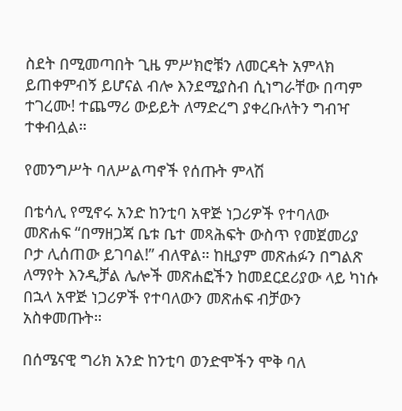ስደት በሚመጣበት ጊዜ ምሥክሮቹን ለመርዳት አምላክ ይጠቀምብኝ ይሆናል ብሎ እንደሚያስብ ሲነግራቸው በጣም ተገረሙ! ተጨማሪ ውይይት ለማድረግ ያቀረቡለትን ግብዣ ተቀብሏል።

የመንግሥት ባለሥልጣኖች የሰጡት ምላሽ

በቴሳሊ የሚኖሩ አንድ ከንቲባ አዋጅ ነጋሪዎች የተባለው መጽሐፍ “በማዘጋጃ ቤቱ ቤተ መጻሕፍት ውስጥ የመጀመሪያ ቦታ ሊሰጠው ይገባል!” ብለዋል። ከዚያም መጽሐፉን በግልጽ ለማየት እንዲቻል ሌሎች መጽሐፎችን ከመደርደሪያው ላይ ካነሱ በኋላ አዋጅ ነጋሪዎች የተባለውን መጽሐፍ ብቻውን አስቀመጡት።

በሰሜናዊ ግሪክ አንድ ከንቲባ ወንድሞችን ሞቅ ባለ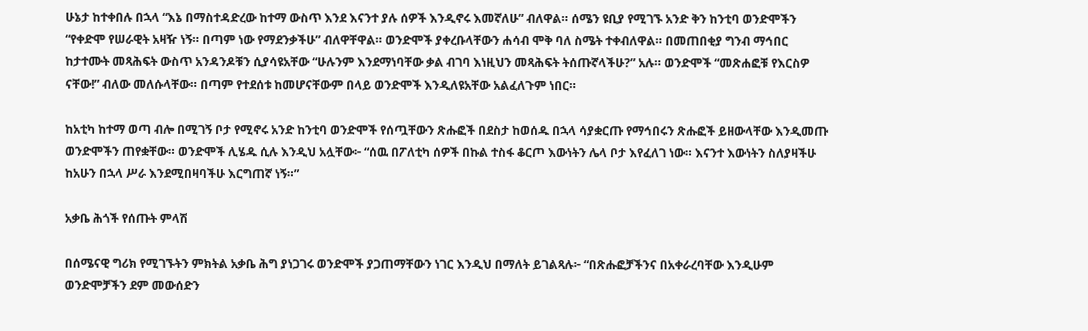ሁኔታ ከተቀበሉ በኋላ “እኔ በማስተዳድረው ከተማ ውስጥ እንደ እናንተ ያሉ ሰዎች እንዲኖሩ እመኛለሁ” ብለዋል። ሰሜን ዩቢያ የሚገኙ አንድ ቅን ከንቲባ ወንድሞችን “የቀድሞ የሠራዊት አዛዥ ነኝ። በጣም ነው የማደንቃችሁ” ብለዋቸዋል። ወንድሞች ያቀረቡላቸውን ሐሳብ ሞቅ ባለ ስሜት ተቀብለዋል። በመጠበቂያ ግንብ ማኅበር ከታተሙት መጻሕፍት ውስጥ አንዳንዶቹን ሲያሳዩአቸው “ሁሉንም እንደማነባቸው ቃል ብገባ እነዚህን መጻሕፍት ትሰጡኛላችሁ?” አሉ። ወንድሞች “መጽሐፎቹ የእርስዎ ናቸው!” ብለው መለሱላቸው። በጣም የተደሰቱ ከመሆናቸውም በላይ ወንድሞች እንዲለዩአቸው አልፈለጉም ነበር።

ከአቲካ ከተማ ወጣ ብሎ በሚገኝ ቦታ የሚኖሩ አንድ ከንቲባ ወንድሞች የሰጧቸውን ጽሑፎች በደስታ ከወሰዱ በኋላ ሳያቋርጡ የማኅበሩን ጽሑፎች ይዘውላቸው እንዲመጡ ወንድሞችን ጠየቋቸው። ወንድሞች ሊሄዱ ሲሉ እንዲህ አሏቸው፦ “ሰዉ በፖለቲካ ሰዎች በኩል ተስፋ ቆርጦ እውነትን ሌላ ቦታ እየፈለገ ነው። እናንተ እውነትን ስለያዛችሁ ከአሁን በኋላ ሥራ እንደሚበዛባችሁ እርግጠኛ ነኝ።”

አቃቤ ሕጎች የሰጡት ምላሽ

በሰሜናዊ ግሪክ የሚገኙትን ምክትል አቃቤ ሕግ ያነጋገሩ ወንድሞች ያጋጠማቸውን ነገር እንዲህ በማለት ይገልጻሉ፦ “በጽሑፎቻችንና በአቀራረባቸው እንዲሁም ወንድሞቻችን ደም መውሰድን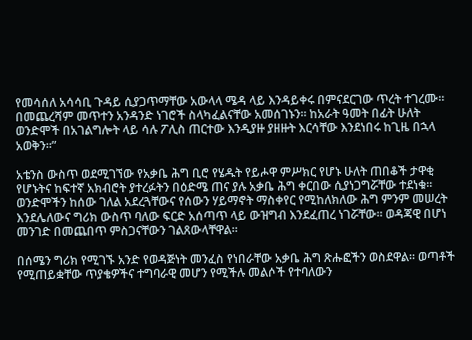የመሳሰለ አሳሳቢ ጉዳይ ሲያጋጥማቸው አውላላ ሜዳ ላይ እንዳይቀሩ በምናደርገው ጥረት ተገረሙ። በመጨረሻም መጥተን አንዳንድ ነገሮች ስላካፈልናቸው አመሰገኑን። ከአራት ዓመት በፊት ሁለት ወንድሞች በአገልግሎት ላይ ሳሉ ፖሊስ ጠርተው እንዲያዙ ያዘዙት እርሳቸው እንደነበሩ ከጊዜ በኋላ አወቅን።”

አቴንስ ውስጥ ወደሚገኘው የአቃቤ ሕግ ቢሮ የሄዱት የይሖዋ ምሥክር የሆኑ ሁለት ጠበቆች ታዋቂ የሆኑትና ከፍተኛ አክብሮት ያተረፉትን በዕድሜ ጠና ያሉ አቃቤ ሕግ ቀርበው ሲያነጋግሯቸው ተደነቁ። ወንድሞችን ከሰው ገለል አደረጓቸውና የሰውን ሃይማኖት ማስቀየር የሚከለክለው ሕግ ምንም መሠረት እንደሌለውና ግሪክ ውስጥ ባለው ፍርድ አሰጣጥ ላይ ውዝግብ እንደፈጠረ ነገሯቸው። ወዳጃዊ በሆነ መንገድ በመጨበጥ ምስጋናቸውን ገልጸውላቸዋል።

በሰሜን ግሪክ የሚገኙ አንድ የወዳጅነት መንፈስ የነበራቸው አቃቤ ሕግ ጽሑፎችን ወስደዋል። ወጣቶች የሚጠይቋቸው ጥያቄዎችና ተግባራዊ መሆን የሚችሉ መልሶች የተባለውን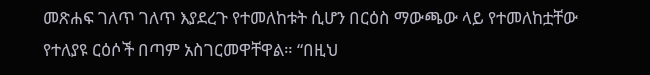መጽሐፍ ገለጥ ገለጥ እያደረጉ የተመለከቱት ሲሆን በርዕስ ማውጫው ላይ የተመለከቷቸው የተለያዩ ርዕሶች በጣም አስገርመዋቸዋል። “በዚህ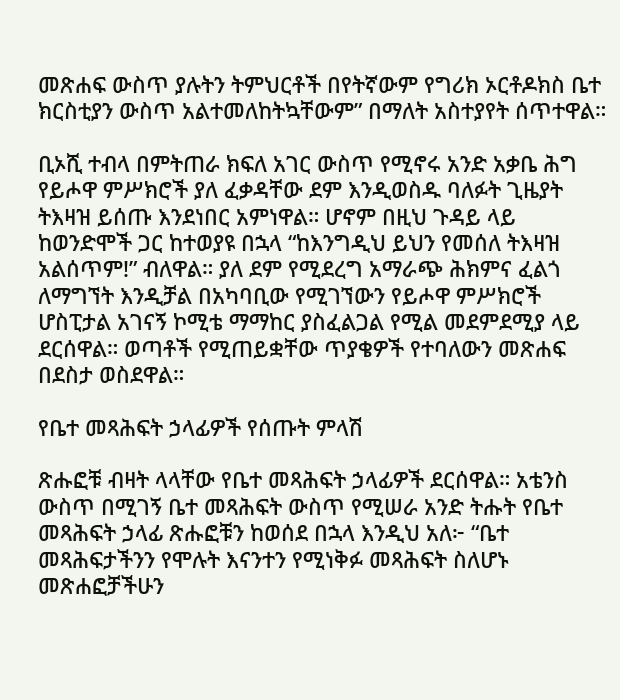መጽሐፍ ውስጥ ያሉትን ትምህርቶች በየትኛውም የግሪክ ኦርቶዶክስ ቤተ ክርስቲያን ውስጥ አልተመለከትኳቸውም” በማለት አስተያየት ሰጥተዋል።

ቢኦሺ ተብላ በምትጠራ ክፍለ አገር ውስጥ የሚኖሩ አንድ አቃቤ ሕግ የይሖዋ ምሥክሮች ያለ ፈቃዳቸው ደም እንዲወስዱ ባለፉት ጊዜያት ትእዛዝ ይሰጡ እንደነበር አምነዋል። ሆኖም በዚህ ጉዳይ ላይ ከወንድሞች ጋር ከተወያዩ በኋላ “ከእንግዲህ ይህን የመሰለ ትእዛዝ አልሰጥም!” ብለዋል። ያለ ደም የሚደረግ አማራጭ ሕክምና ፈልጎ ለማግኘት እንዲቻል በአካባቢው የሚገኘውን የይሖዋ ምሥክሮች ሆስፒታል አገናኝ ኮሚቴ ማማከር ያስፈልጋል የሚል መደምደሚያ ላይ ደርሰዋል። ወጣቶች የሚጠይቋቸው ጥያቄዎች የተባለውን መጽሐፍ በደስታ ወስደዋል።

የቤተ መጻሕፍት ኃላፊዎች የሰጡት ምላሽ

ጽሑፎቹ ብዛት ላላቸው የቤተ መጻሕፍት ኃላፊዎች ደርሰዋል። አቴንስ ውስጥ በሚገኝ ቤተ መጻሕፍት ውስጥ የሚሠራ አንድ ትሑት የቤተ መጻሕፍት ኃላፊ ጽሑፎቹን ከወሰደ በኋላ እንዲህ አለ፦ “ቤተ መጻሕፍታችንን የሞሉት እናንተን የሚነቅፉ መጻሕፍት ስለሆኑ መጽሐፎቻችሁን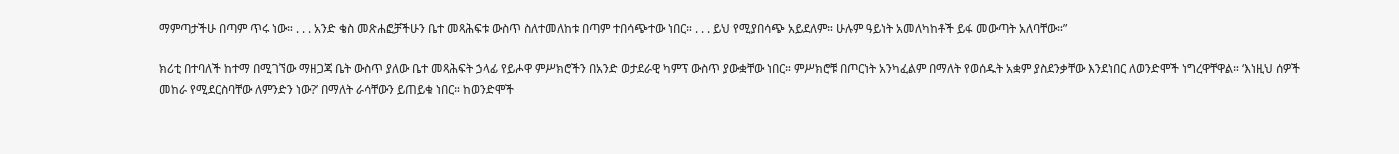ማምጣታችሁ በጣም ጥሩ ነው። . . . አንድ ቄስ መጽሐፎቻችሁን ቤተ መጻሕፍቱ ውስጥ ስለተመለከቱ በጣም ተበሳጭተው ነበር። . . . ይህ የሚያበሳጭ አይደለም። ሁሉም ዓይነት አመለካከቶች ይፋ መውጣት አለባቸው።”

ክሪቲ በተባለች ከተማ በሚገኘው ማዘጋጃ ቤት ውስጥ ያለው ቤተ መጻሕፍት ኃላፊ የይሖዋ ምሥክሮችን በአንድ ወታደራዊ ካምፕ ውስጥ ያውቋቸው ነበር። ምሥክሮቹ በጦርነት አንካፈልም በማለት የወሰዱት አቋም ያስደንቃቸው እንደነበር ለወንድሞች ነግረዋቸዋል። ‘እነዚህ ሰዎች መከራ የሚደርስባቸው ለምንድን ነው?’ በማለት ራሳቸውን ይጠይቁ ነበር። ከወንድሞች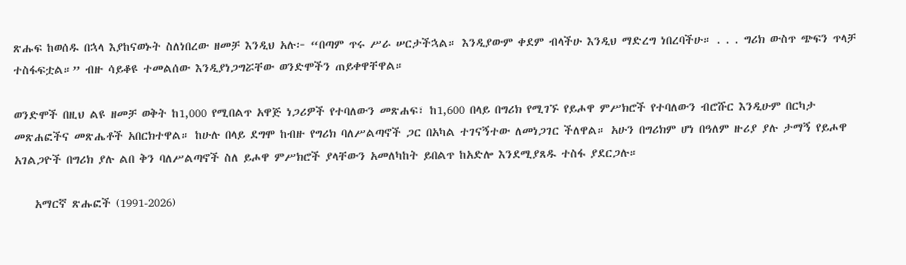ጽሑፍ ከወሰዱ በኋላ እያከናወኑት ስለነበረው ዘመቻ እንዲህ አሉ፦ “በጣም ጥሩ ሥራ ሠርታችኋል። እንዲያውም ቀደም ብላችሁ እንዲህ ማድረግ ነበረባችሁ። . . . ግሪክ ውስጥ ጭፍን ጥላቻ ተስፋፍቷል።” ብዙ ሳይቆዩ ተመልሰው እንዲያነጋግሯቸው ወንድሞችን ጠይቀዋቸዋል።

ወንድሞች በዚህ ልዩ ዘመቻ ወቅት ከ1,000 የሚበልጥ አዋጅ ነጋሪዎች የተባለውን መጽሐፍ፣ ከ1,600 በላይ በግሪክ የሚገኙ የይሖዋ ምሥክሮች የተባለውን ብሮሹር እንዲሁም በርካታ መጽሐፎችና መጽሔቶች አበርክተዋል። ከሁሉ በላይ ደግሞ ከብዙ የግሪክ ባለሥልጣኖች ጋር በአካል ተገናኝተው ለመነጋገር ችለዋል። አሁን በግሪክም ሆነ በዓለም ዙሪያ ያሉ ታማኝ የይሖዋ አገልጋዮች በግሪክ ያሉ ልበ ቅን ባለሥልጣኖች ስለ ይሖዋ ምሥክሮች ያላቸውን አመለካከት ይበልጥ ከአድሎ እንደሚያጸዱ ተስፋ ያደርጋሉ።

    አማርኛ ጽሑፎች (1991-2026)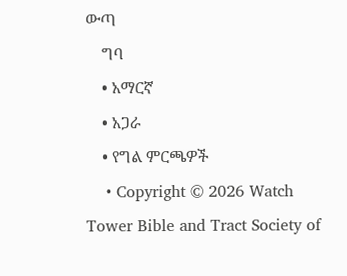ውጣ
    ግባ
    • አማርኛ
    • አጋራ
    • የግል ምርጫዎች
    • Copyright © 2026 Watch Tower Bible and Tract Society of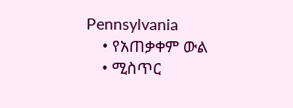Pennsylvania
    • የአጠቃቀም ውል
    • ሚስጥር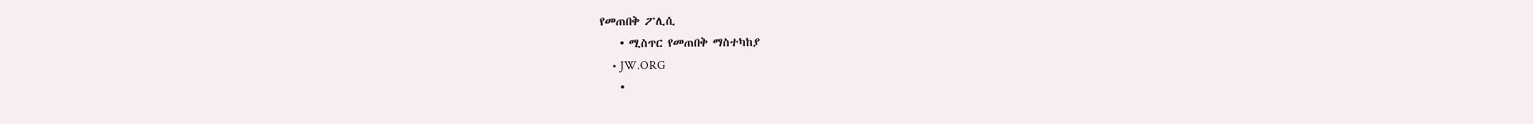የመጠበቅ ፖሊሲ
    • ሚስጥር የመጠበቅ ማስተካከያ
    • JW.ORG
    •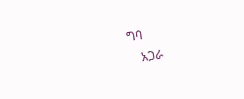ግባ
    አጋራ